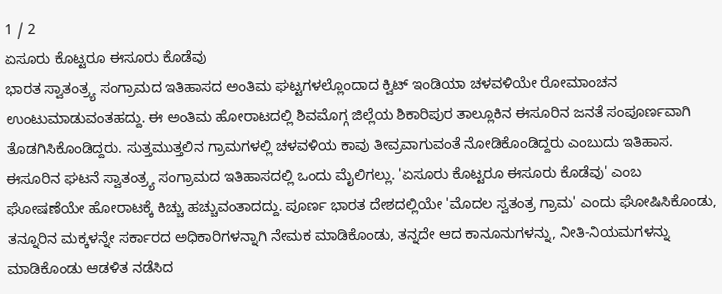1 / 2
ಏಸೂರು ಕೊಟ್ಟರೂ ಈಸೂರು ಕೊಡೆವು
ಭಾರತ ಸ್ವಾತಂತ್ರ್ಯ ಸಂಗ್ರಾಮದ ಇತಿಹಾಸದ ಅಂತಿಮ ಘಟ್ಟಗಳಲ್ಲೊಂದಾದ ಕ್ವಿಟ್ ಇಂಡಿಯಾ ಚಳವಳಿಯೇ ರೋಮಾಂಚನ ಉಂಟುಮಾಡುವಂತಹದ್ದು. ಈ ಅಂತಿಮ ಹೋರಾಟದಲ್ಲಿ ಶಿವಮೊಗ್ಗ ಜಿಲ್ಲೆಯ ಶಿಕಾರಿಪುರ ತಾಲ್ಲೂಕಿನ ಈಸೂರಿನ ಜನತೆ ಸಂಪೂರ್ಣವಾಗಿ ತೊಡಗಿಸಿಕೊಂಡಿದ್ದರು. ಸುತ್ತಮುತ್ತಲಿನ ಗ್ರಾಮಗಳಲ್ಲಿ ಚಳವಳಿಯ ಕಾವು ತೀವ್ರವಾಗುವಂತೆ ನೋಡಿಕೊಂಡಿದ್ದರು ಎಂಬುದು ಇತಿಹಾಸ.
ಈಸೂರಿನ ಘಟನೆ ಸ್ವಾತಂತ್ರ್ಯ ಸಂಗ್ರಾಮದ ಇತಿಹಾಸದಲ್ಲಿ ಒಂದು ಮೈಲಿಗಲ್ಲು. 'ಏಸೂರು ಕೊಟ್ಟರೂ ಈಸೂರು ಕೊಡೆವು' ಎಂಬ ಘೋಷಣೆಯೇ ಹೋರಾಟಕ್ಕೆ ಕಿಚ್ಚು ಹಚ್ಚುವಂತಾದದ್ದು. ಪೂರ್ಣ ಭಾರತ ದೇಶದಲ್ಲಿಯೇ 'ಮೊದಲ ಸ್ವತಂತ್ರ ಗ್ರಾಮ' ಎಂದು ಘೋಷಿಸಿಕೊಂಡು, ತನ್ನೂರಿನ ಮಕ್ಕಳನ್ನೇ ಸರ್ಕಾರದ ಅಧಿಕಾರಿಗಳನ್ನಾಗಿ ನೇಮಕ ಮಾಡಿಕೊಂಡು, ತನ್ನದೇ ಆದ ಕಾನೂನುಗಳನ್ನು, ನೀತಿ-ನಿಯಮಗಳನ್ನು ಮಾಡಿಕೊಂಡು ಆಡಳಿತ ನಡೆಸಿದ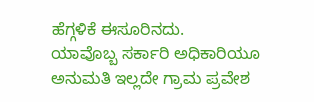ಹೆಗ್ಗಳಿಕೆ ಈಸೂರಿನದು.
ಯಾವೊಬ್ಬ ಸರ್ಕಾರಿ ಅಧಿಕಾರಿಯೂ ಅನುಮತಿ ಇಲ್ಲದೇ ಗ್ರಾಮ ಪ್ರವೇಶ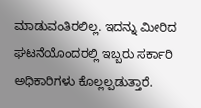ಮಾಡುವಂತಿರಲಿಲ್ಲ. ಇದನ್ನು ಮೀರಿದ ಘಟನೆಯೊಂದರಲ್ಲಿ ಇಬ್ಬರು ಸರ್ಕಾರಿ ಅಧಿಕಾರಿಗಳು ಕೊಲ್ಲಲ್ಪಡುತ್ತಾರೆ.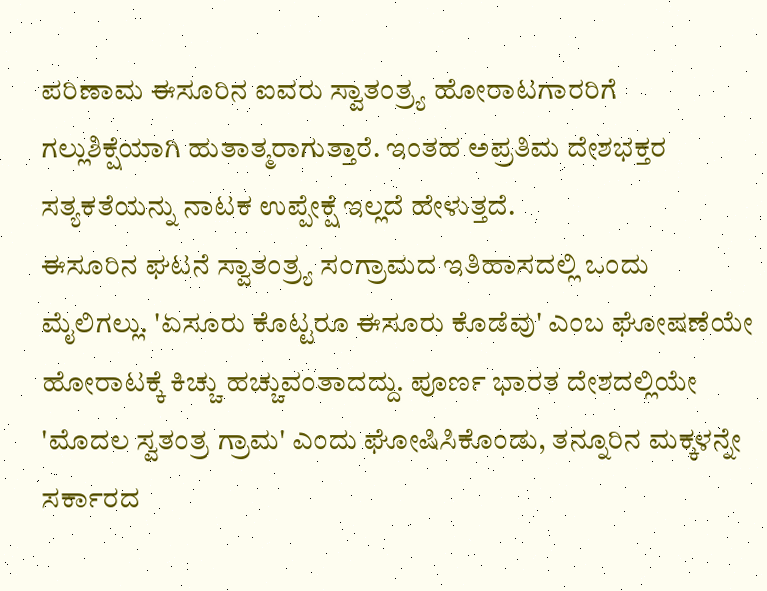ಪರಿಣಾಮ ಈಸೂರಿನ ಐವರು ಸ್ವಾತಂತ್ರ್ಯ ಹೋರಾಟಗಾರರಿಗೆ ಗಲ್ಲುಶಿಕ್ಷೆಯಾಗಿ ಹುತಾತ್ಮರಾಗುತ್ತಾರೆ. ಇಂತಹ ಅಪ್ರತಿಮ ದೇಶಭಕ್ತರ ಸತ್ಯಕತೆಯನ್ನು ನಾಟಕ ಉಪ್ಪೇಕ್ಷೆ ಇಲ್ಲದೆ ಹೇಳುತ್ತದೆ.
ಈಸೂರಿನ ಘಟನೆ ಸ್ವಾತಂತ್ರ್ಯ ಸಂಗ್ರಾಮದ ಇತಿಹಾಸದಲ್ಲಿ ಒಂದು ಮೈಲಿಗಲ್ಲು. 'ಏಸೂರು ಕೊಟ್ಟರೂ ಈಸೂರು ಕೊಡೆವು' ಎಂಬ ಘೋಷಣೆಯೇ ಹೋರಾಟಕ್ಕೆ ಕಿಚ್ಚು ಹಚ್ಚುವಂತಾದದ್ದು. ಪೂರ್ಣ ಭಾರತ ದೇಶದಲ್ಲಿಯೇ 'ಮೊದಲ ಸ್ವತಂತ್ರ ಗ್ರಾಮ' ಎಂದು ಘೋಷಿಸಿಕೊಂಡು, ತನ್ನೂರಿನ ಮಕ್ಕಳನ್ನೇ ಸರ್ಕಾರದ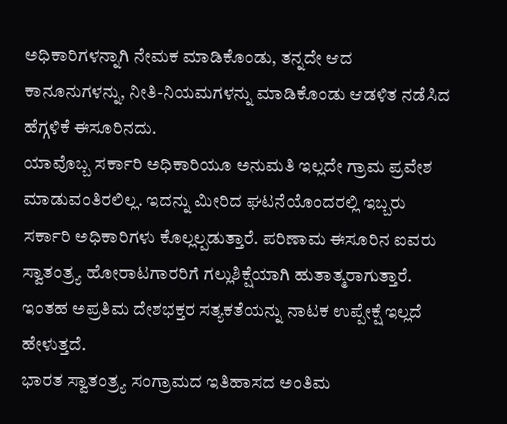ಅಧಿಕಾರಿಗಳನ್ನಾಗಿ ನೇಮಕ ಮಾಡಿಕೊಂಡು, ತನ್ನದೇ ಆದ ಕಾನೂನುಗಳನ್ನು, ನೀತಿ-ನಿಯಮಗಳನ್ನು ಮಾಡಿಕೊಂಡು ಆಡಳಿತ ನಡೆಸಿದ ಹೆಗ್ಗಳಿಕೆ ಈಸೂರಿನದು.
ಯಾವೊಬ್ಬ ಸರ್ಕಾರಿ ಅಧಿಕಾರಿಯೂ ಅನುಮತಿ ಇಲ್ಲದೇ ಗ್ರಾಮ ಪ್ರವೇಶ ಮಾಡುವಂತಿರಲಿಲ್ಲ. ಇದನ್ನು ಮೀರಿದ ಘಟನೆಯೊಂದರಲ್ಲಿ ಇಬ್ಬರು ಸರ್ಕಾರಿ ಅಧಿಕಾರಿಗಳು ಕೊಲ್ಲಲ್ಪಡುತ್ತಾರೆ. ಪರಿಣಾಮ ಈಸೂರಿನ ಐವರು ಸ್ವಾತಂತ್ರ್ಯ ಹೋರಾಟಗಾರರಿಗೆ ಗಲ್ಲುಶಿಕ್ಷೆಯಾಗಿ ಹುತಾತ್ಮರಾಗುತ್ತಾರೆ. ಇಂತಹ ಅಪ್ರತಿಮ ದೇಶಭಕ್ತರ ಸತ್ಯಕತೆಯನ್ನು ನಾಟಕ ಉಪ್ಪೇಕ್ಷೆ ಇಲ್ಲದೆ ಹೇಳುತ್ತದೆ.
ಭಾರತ ಸ್ವಾತಂತ್ರ್ಯ ಸಂಗ್ರಾಮದ ಇತಿಹಾಸದ ಅಂತಿಮ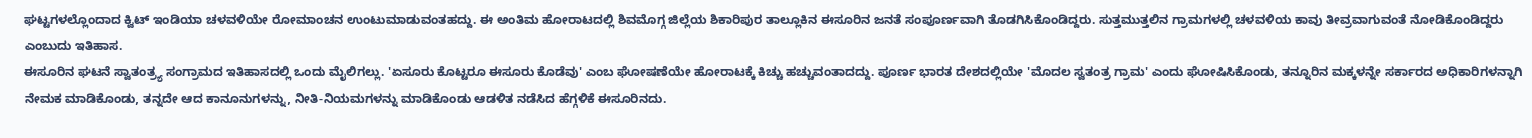ಘಟ್ಟಗಳಲ್ಲೊಂದಾದ ಕ್ವಿಟ್ ಇಂಡಿಯಾ ಚಳವಳಿಯೇ ರೋಮಾಂಚನ ಉಂಟುಮಾಡುವಂತಹದ್ದು. ಈ ಅಂತಿಮ ಹೋರಾಟದಲ್ಲಿ ಶಿವಮೊಗ್ಗ ಜಿಲ್ಲೆಯ ಶಿಕಾರಿಪುರ ತಾಲ್ಲೂಕಿನ ಈಸೂರಿನ ಜನತೆ ಸಂಪೂರ್ಣವಾಗಿ ತೊಡಗಿಸಿಕೊಂಡಿದ್ದರು. ಸುತ್ತಮುತ್ತಲಿನ ಗ್ರಾಮಗಳಲ್ಲಿ ಚಳವಳಿಯ ಕಾವು ತೀವ್ರವಾಗುವಂತೆ ನೋಡಿಕೊಂಡಿದ್ದರು ಎಂಬುದು ಇತಿಹಾಸ.
ಈಸೂರಿನ ಘಟನೆ ಸ್ವಾತಂತ್ರ್ಯ ಸಂಗ್ರಾಮದ ಇತಿಹಾಸದಲ್ಲಿ ಒಂದು ಮೈಲಿಗಲ್ಲು. 'ಏಸೂರು ಕೊಟ್ಟರೂ ಈಸೂರು ಕೊಡೆವು' ಎಂಬ ಘೋಷಣೆಯೇ ಹೋರಾಟಕ್ಕೆ ಕಿಚ್ಚು ಹಚ್ಚುವಂತಾದದ್ದು. ಪೂರ್ಣ ಭಾರತ ದೇಶದಲ್ಲಿಯೇ 'ಮೊದಲ ಸ್ವತಂತ್ರ ಗ್ರಾಮ' ಎಂದು ಘೋಷಿಸಿಕೊಂಡು, ತನ್ನೂರಿನ ಮಕ್ಕಳನ್ನೇ ಸರ್ಕಾರದ ಅಧಿಕಾರಿಗಳನ್ನಾಗಿ ನೇಮಕ ಮಾಡಿಕೊಂಡು, ತನ್ನದೇ ಆದ ಕಾನೂನುಗಳನ್ನು, ನೀತಿ-ನಿಯಮಗಳನ್ನು ಮಾಡಿಕೊಂಡು ಆಡಳಿತ ನಡೆಸಿದ ಹೆಗ್ಗಳಿಕೆ ಈಸೂರಿನದು.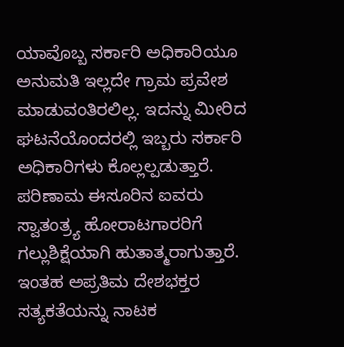ಯಾವೊಬ್ಬ ಸರ್ಕಾರಿ ಅಧಿಕಾರಿಯೂ ಅನುಮತಿ ಇಲ್ಲದೇ ಗ್ರಾಮ ಪ್ರವೇಶ ಮಾಡುವಂತಿರಲಿಲ್ಲ. ಇದನ್ನು ಮೀರಿದ ಘಟನೆಯೊಂದರಲ್ಲಿ ಇಬ್ಬರು ಸರ್ಕಾರಿ ಅಧಿಕಾರಿಗಳು ಕೊಲ್ಲಲ್ಪಡುತ್ತಾರೆ. ಪರಿಣಾಮ ಈಸೂರಿನ ಐವರು ಸ್ವಾತಂತ್ರ್ಯ ಹೋರಾಟಗಾರರಿಗೆ ಗಲ್ಲುಶಿಕ್ಷೆಯಾಗಿ ಹುತಾತ್ಮರಾಗುತ್ತಾರೆ. ಇಂತಹ ಅಪ್ರತಿಮ ದೇಶಭಕ್ತರ ಸತ್ಯಕತೆಯನ್ನು ನಾಟಕ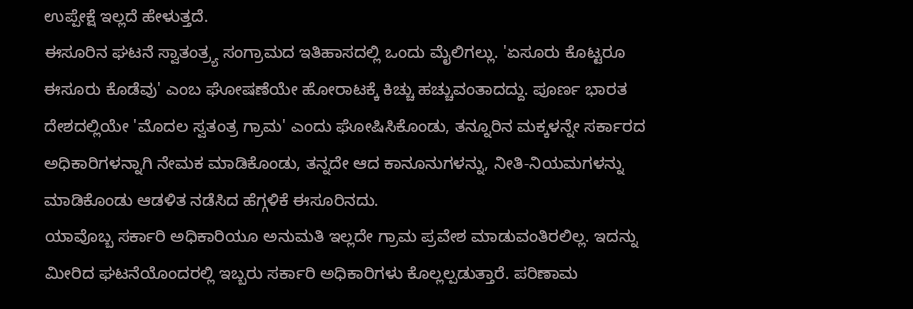ಉಪ್ಪೇಕ್ಷೆ ಇಲ್ಲದೆ ಹೇಳುತ್ತದೆ.
ಈಸೂರಿನ ಘಟನೆ ಸ್ವಾತಂತ್ರ್ಯ ಸಂಗ್ರಾಮದ ಇತಿಹಾಸದಲ್ಲಿ ಒಂದು ಮೈಲಿಗಲ್ಲು. 'ಏಸೂರು ಕೊಟ್ಟರೂ ಈಸೂರು ಕೊಡೆವು' ಎಂಬ ಘೋಷಣೆಯೇ ಹೋರಾಟಕ್ಕೆ ಕಿಚ್ಚು ಹಚ್ಚುವಂತಾದದ್ದು. ಪೂರ್ಣ ಭಾರತ ದೇಶದಲ್ಲಿಯೇ 'ಮೊದಲ ಸ್ವತಂತ್ರ ಗ್ರಾಮ' ಎಂದು ಘೋಷಿಸಿಕೊಂಡು, ತನ್ನೂರಿನ ಮಕ್ಕಳನ್ನೇ ಸರ್ಕಾರದ ಅಧಿಕಾರಿಗಳನ್ನಾಗಿ ನೇಮಕ ಮಾಡಿಕೊಂಡು, ತನ್ನದೇ ಆದ ಕಾನೂನುಗಳನ್ನು, ನೀತಿ-ನಿಯಮಗಳನ್ನು ಮಾಡಿಕೊಂಡು ಆಡಳಿತ ನಡೆಸಿದ ಹೆಗ್ಗಳಿಕೆ ಈಸೂರಿನದು.
ಯಾವೊಬ್ಬ ಸರ್ಕಾರಿ ಅಧಿಕಾರಿಯೂ ಅನುಮತಿ ಇಲ್ಲದೇ ಗ್ರಾಮ ಪ್ರವೇಶ ಮಾಡುವಂತಿರಲಿಲ್ಲ. ಇದನ್ನು ಮೀರಿದ ಘಟನೆಯೊಂದರಲ್ಲಿ ಇಬ್ಬರು ಸರ್ಕಾರಿ ಅಧಿಕಾರಿಗಳು ಕೊಲ್ಲಲ್ಪಡುತ್ತಾರೆ. ಪರಿಣಾಮ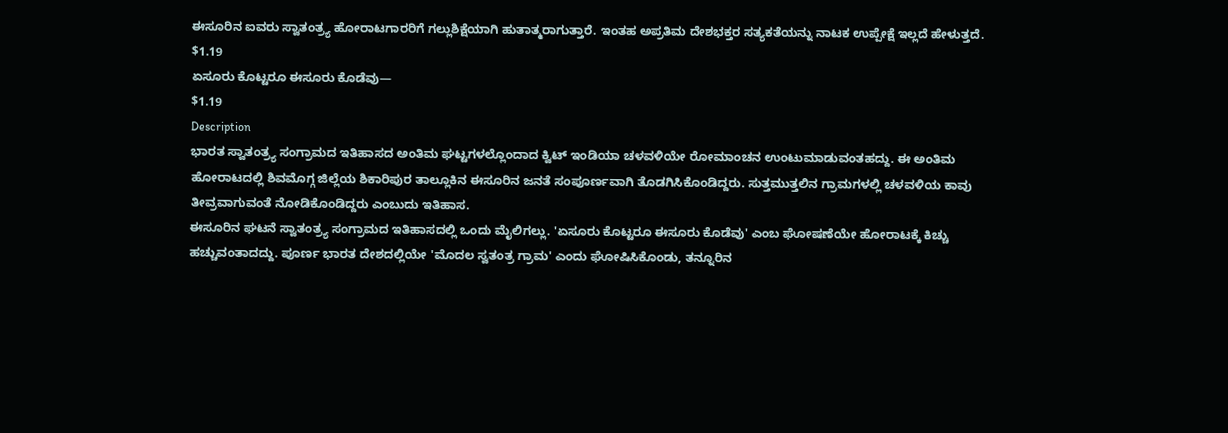ಈಸೂರಿನ ಐವರು ಸ್ವಾತಂತ್ರ್ಯ ಹೋರಾಟಗಾರರಿಗೆ ಗಲ್ಲುಶಿಕ್ಷೆಯಾಗಿ ಹುತಾತ್ಮರಾಗುತ್ತಾರೆ. ಇಂತಹ ಅಪ್ರತಿಮ ದೇಶಭಕ್ತರ ಸತ್ಯಕತೆಯನ್ನು ನಾಟಕ ಉಪ್ಪೇಕ್ಷೆ ಇಲ್ಲದೆ ಹೇಳುತ್ತದೆ.
$1.19
ಏಸೂರು ಕೊಟ್ಟರೂ ಈಸೂರು ಕೊಡೆವು—
$1.19
Description
ಭಾರತ ಸ್ವಾತಂತ್ರ್ಯ ಸಂಗ್ರಾಮದ ಇತಿಹಾಸದ ಅಂತಿಮ ಘಟ್ಟಗಳಲ್ಲೊಂದಾದ ಕ್ವಿಟ್ ಇಂಡಿಯಾ ಚಳವಳಿಯೇ ರೋಮಾಂಚನ ಉಂಟುಮಾಡುವಂತಹದ್ದು. ಈ ಅಂತಿಮ ಹೋರಾಟದಲ್ಲಿ ಶಿವಮೊಗ್ಗ ಜಿಲ್ಲೆಯ ಶಿಕಾರಿಪುರ ತಾಲ್ಲೂಕಿನ ಈಸೂರಿನ ಜನತೆ ಸಂಪೂರ್ಣವಾಗಿ ತೊಡಗಿಸಿಕೊಂಡಿದ್ದರು. ಸುತ್ತಮುತ್ತಲಿನ ಗ್ರಾಮಗಳಲ್ಲಿ ಚಳವಳಿಯ ಕಾವು ತೀವ್ರವಾಗುವಂತೆ ನೋಡಿಕೊಂಡಿದ್ದರು ಎಂಬುದು ಇತಿಹಾಸ.
ಈಸೂರಿನ ಘಟನೆ ಸ್ವಾತಂತ್ರ್ಯ ಸಂಗ್ರಾಮದ ಇತಿಹಾಸದಲ್ಲಿ ಒಂದು ಮೈಲಿಗಲ್ಲು. 'ಏಸೂರು ಕೊಟ್ಟರೂ ಈಸೂರು ಕೊಡೆವು' ಎಂಬ ಘೋಷಣೆಯೇ ಹೋರಾಟಕ್ಕೆ ಕಿಚ್ಚು ಹಚ್ಚುವಂತಾದದ್ದು. ಪೂರ್ಣ ಭಾರತ ದೇಶದಲ್ಲಿಯೇ 'ಮೊದಲ ಸ್ವತಂತ್ರ ಗ್ರಾಮ' ಎಂದು ಘೋಷಿಸಿಕೊಂಡು, ತನ್ನೂರಿನ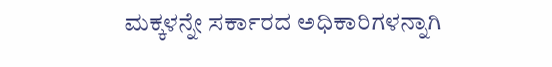ಮಕ್ಕಳನ್ನೇ ಸರ್ಕಾರದ ಅಧಿಕಾರಿಗಳನ್ನಾಗಿ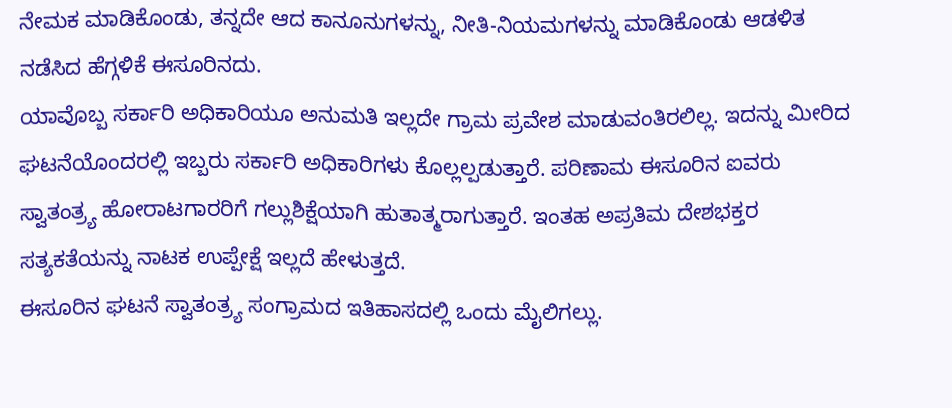ನೇಮಕ ಮಾಡಿಕೊಂಡು, ತನ್ನದೇ ಆದ ಕಾನೂನುಗಳನ್ನು, ನೀತಿ-ನಿಯಮಗಳನ್ನು ಮಾಡಿಕೊಂಡು ಆಡಳಿತ ನಡೆಸಿದ ಹೆಗ್ಗಳಿಕೆ ಈಸೂರಿನದು.
ಯಾವೊಬ್ಬ ಸರ್ಕಾರಿ ಅಧಿಕಾರಿಯೂ ಅನುಮತಿ ಇಲ್ಲದೇ ಗ್ರಾಮ ಪ್ರವೇಶ ಮಾಡುವಂತಿರಲಿಲ್ಲ. ಇದನ್ನು ಮೀರಿದ ಘಟನೆಯೊಂದರಲ್ಲಿ ಇಬ್ಬರು ಸರ್ಕಾರಿ ಅಧಿಕಾರಿಗಳು ಕೊಲ್ಲಲ್ಪಡುತ್ತಾರೆ. ಪರಿಣಾಮ ಈಸೂರಿನ ಐವರು ಸ್ವಾತಂತ್ರ್ಯ ಹೋರಾಟಗಾರರಿಗೆ ಗಲ್ಲುಶಿಕ್ಷೆಯಾಗಿ ಹುತಾತ್ಮರಾಗುತ್ತಾರೆ. ಇಂತಹ ಅಪ್ರತಿಮ ದೇಶಭಕ್ತರ ಸತ್ಯಕತೆಯನ್ನು ನಾಟಕ ಉಪ್ಪೇಕ್ಷೆ ಇಲ್ಲದೆ ಹೇಳುತ್ತದೆ.
ಈಸೂರಿನ ಘಟನೆ ಸ್ವಾತಂತ್ರ್ಯ ಸಂಗ್ರಾಮದ ಇತಿಹಾಸದಲ್ಲಿ ಒಂದು ಮೈಲಿಗಲ್ಲು.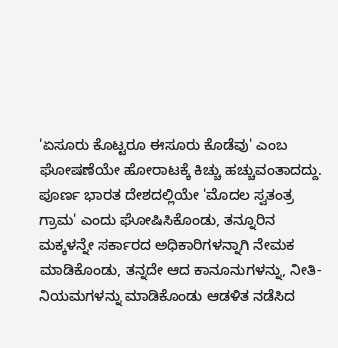'ಏಸೂರು ಕೊಟ್ಟರೂ ಈಸೂರು ಕೊಡೆವು' ಎಂಬ ಘೋಷಣೆಯೇ ಹೋರಾಟಕ್ಕೆ ಕಿಚ್ಚು ಹಚ್ಚುವಂತಾದದ್ದು. ಪೂರ್ಣ ಭಾರತ ದೇಶದಲ್ಲಿಯೇ 'ಮೊದಲ ಸ್ವತಂತ್ರ ಗ್ರಾಮ' ಎಂದು ಘೋಷಿಸಿಕೊಂಡು, ತನ್ನೂರಿನ ಮಕ್ಕಳನ್ನೇ ಸರ್ಕಾರದ ಅಧಿಕಾರಿಗಳನ್ನಾಗಿ ನೇಮಕ ಮಾಡಿಕೊಂಡು, ತನ್ನದೇ ಆದ ಕಾನೂನುಗಳನ್ನು, ನೀತಿ-ನಿಯಮಗಳನ್ನು ಮಾಡಿಕೊಂಡು ಆಡಳಿತ ನಡೆಸಿದ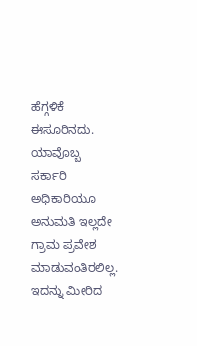ಹೆಗ್ಗಳಿಕೆ ಈಸೂರಿನದು.
ಯಾವೊಬ್ಬ ಸರ್ಕಾರಿ ಅಧಿಕಾರಿಯೂ ಅನುಮತಿ ಇಲ್ಲದೇ ಗ್ರಾಮ ಪ್ರವೇಶ ಮಾಡುವಂತಿರಲಿಲ್ಲ. ಇದನ್ನು ಮೀರಿದ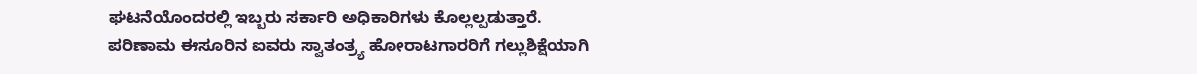ಘಟನೆಯೊಂದರಲ್ಲಿ ಇಬ್ಬರು ಸರ್ಕಾರಿ ಅಧಿಕಾರಿಗಳು ಕೊಲ್ಲಲ್ಪಡುತ್ತಾರೆ. ಪರಿಣಾಮ ಈಸೂರಿನ ಐವರು ಸ್ವಾತಂತ್ರ್ಯ ಹೋರಾಟಗಾರರಿಗೆ ಗಲ್ಲುಶಿಕ್ಷೆಯಾಗಿ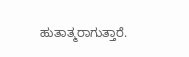ಹುತಾತ್ಮರಾಗುತ್ತಾರೆ.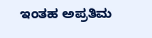ಇಂತಹ ಅಪ್ರತಿಮ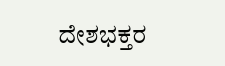ದೇಶಭಕ್ತರ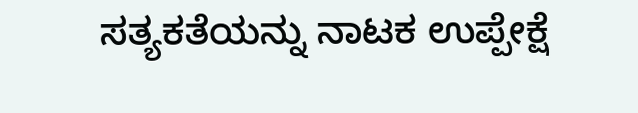ಸತ್ಯಕತೆಯನ್ನು ನಾಟಕ ಉಪ್ಪೇಕ್ಷೆ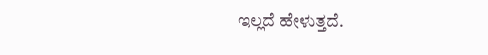ಇಲ್ಲದೆ ಹೇಳುತ್ತದೆ.